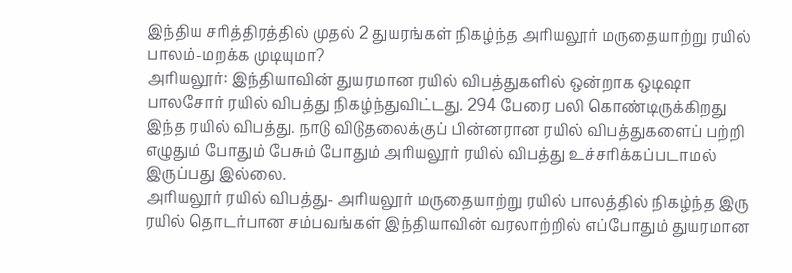இந்திய சரித்திரத்தில் முதல் 2 துயரங்கள் நிகழ்ந்த அரியலூர் மருதையாற்று ரயில் பாலம்-மறக்க முடியுமா?
அரியலூர்: இந்தியாவின் துயரமான ரயில் விபத்துகளில் ஒன்றாக ஒடிஷா பாலசோர் ரயில் விபத்து நிகழ்ந்துவிட்டது. 294 பேரை பலி கொண்டிருக்கிறது இந்த ரயில் விபத்து. நாடு விடுதலைக்குப் பின்னரான ரயில் விபத்துகளைப் பற்றி எழுதும் போதும் பேசும் போதும் அரியலூர் ரயில் விபத்து உச்சரிக்கப்படாமல் இருப்பது இல்லை.
அரியலூர் ரயில் விபத்து- அரியலூர் மருதையாற்று ரயில் பாலத்தில் நிகழ்ந்த இரு ரயில் தொடர்பான சம்பவங்கள் இந்தியாவின் வரலாற்றில் எப்போதும் துயரமான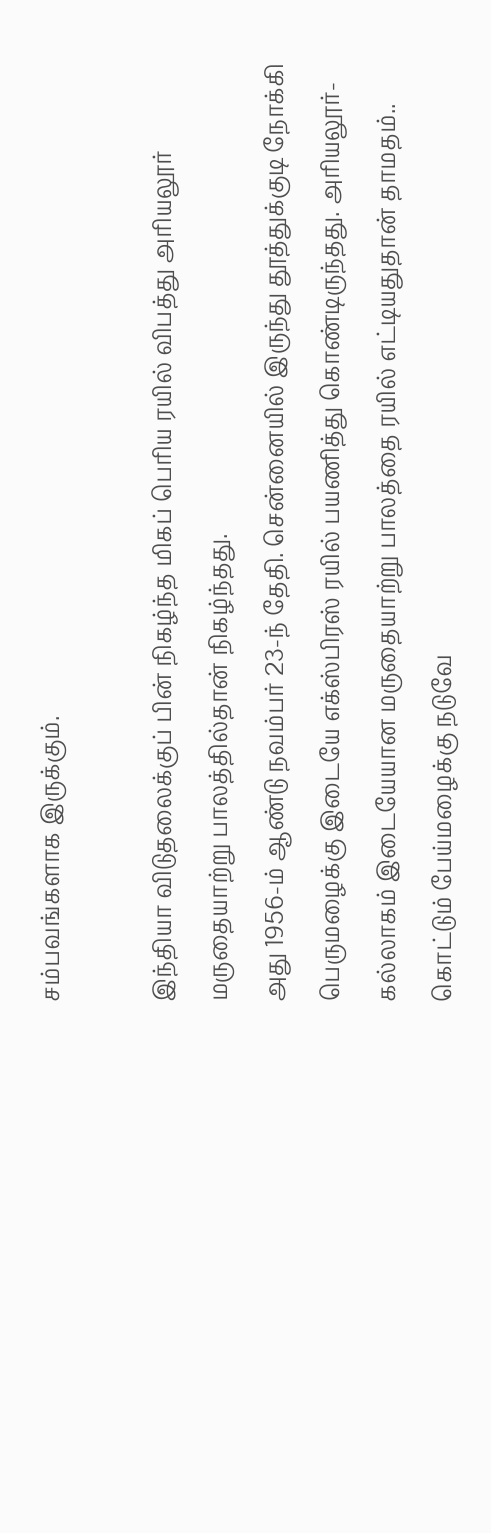சம்பவங்களாக இருக்கும்.

இந்தியா விடுதலைக்குப் பின் நிகழ்ந்த மிகப் பெரிய ரயில் விபத்து அரியலூர் மருதையாற்று பாலத்தில்தான் நிகழ்ந்தது.
அது 1956-ம் ஆண்டு நவம்பர் 23-ந் தேதி. சென்னையில் இருந்து தூத்துக்குடி நோக்கி பெருமழைக்கு இடையே எக்ஸ்பிரஸ் ரயில் பயணித்து கொண்டிருந்தது. அரியலூர்- கல்லாகம் இடையேயான மருதையாற்று பாலத்தை ரயில் எட்டியதுதான் தாமதம்.. கொட்டும் பேய்மழைக்கு நடுவே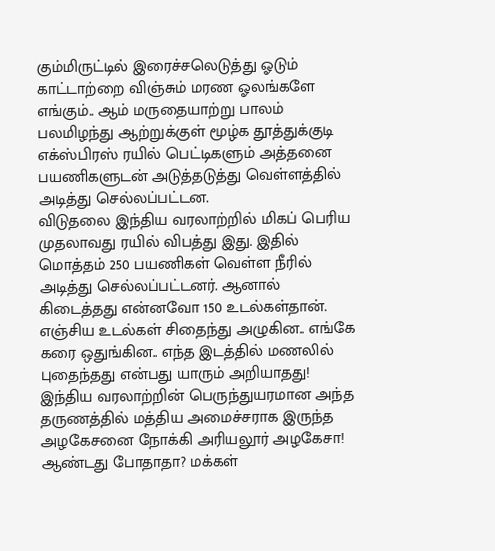கும்மிருட்டில் இரைச்சலெடுத்து ஓடும் காட்டாற்றை விஞ்சும் மரண ஓலங்களே எங்கும்.. ஆம் மருதையாற்று பாலம் பலமிழந்து ஆற்றுக்குள் மூழ்க தூத்துக்குடி எக்ஸ்பிரஸ் ரயில் பெட்டிகளும் அத்தனை பயணிகளுடன் அடுத்தடுத்து வெள்ளத்தில் அடித்து செல்லப்பட்டன.
விடுதலை இந்திய வரலாற்றில் மிகப் பெரிய முதலாவது ரயில் விபத்து இது. இதில் மொத்தம் 250 பயணிகள் வெள்ள நீரில் அடித்து செல்லப்பட்டனர். ஆனால் கிடைத்தது என்னவோ 150 உடல்கள்தான். எஞ்சிய உடல்கள் சிதைந்து அழுகின.. எங்கே கரை ஒதுங்கின.. எந்த இடத்தில் மணலில் புதைந்தது என்பது யாரும் அறியாதது!
இந்திய வரலாற்றின் பெருந்துயரமான அந்த தருணத்தில் மத்திய அமைச்சராக இருந்த அழகேசனை நோக்கி அரியலூர் அழகேசா! ஆண்டது போதாதா? மக்கள்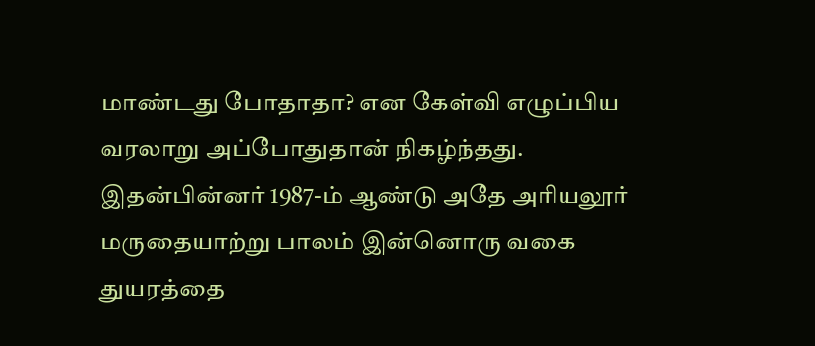மாண்டது போதாதா? என கேள்வி எழுப்பிய வரலாறு அப்போதுதான் நிகழ்ந்தது.
இதன்பின்னர் 1987-ம் ஆண்டு அதே அரியலூர் மருதையாற்று பாலம் இன்னொரு வகை துயரத்தை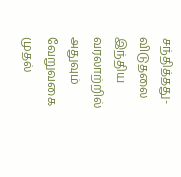சந்தித்தது- விடுதலை இந்திய வரலாற்றில் அதுவும் வேறுவகை முதல்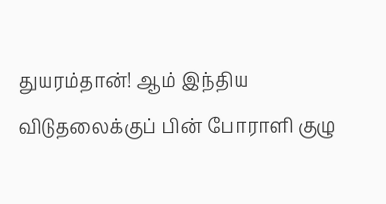துயரம்தான்! ஆம் இந்திய விடுதலைக்குப் பின் போராளி குழு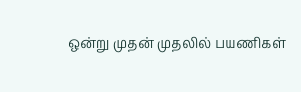ஒன்று முதன் முதலில் பயணிகள்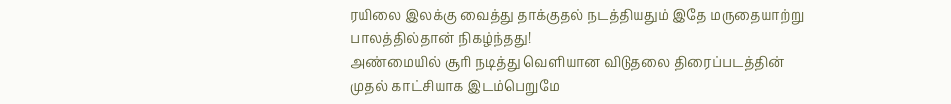ரயிலை இலக்கு வைத்து தாக்குதல் நடத்தியதும் இதே மருதையாற்று பாலத்தில்தான் நிகழ்ந்தது!
அண்மையில் சூரி நடித்து வெளியான விடுதலை திரைப்படத்தின் முதல் காட்சியாக இடம்பெறுமே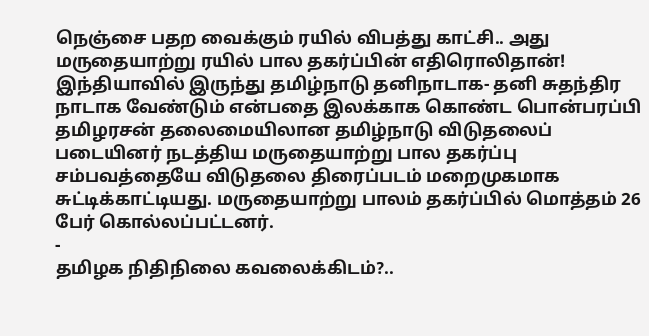நெஞ்சை பதற வைக்கும் ரயில் விபத்து காட்சி.. அது மருதையாற்று ரயில் பால தகர்ப்பின் எதிரொலிதான்!
இந்தியாவில் இருந்து தமிழ்நாடு தனிநாடாக- தனி சுதந்திர நாடாக வேண்டும் என்பதை இலக்காக கொண்ட பொன்பரப்பி தமிழரசன் தலைமையிலான தமிழ்நாடு விடுதலைப் படையினர் நடத்திய மருதையாற்று பால தகர்ப்பு சம்பவத்தையே விடுதலை திரைப்படம் மறைமுகமாக சுட்டிக்காட்டியது. மருதையாற்று பாலம் தகர்ப்பில் மொத்தம் 26 பேர் கொல்லப்பட்டனர்.
-
தமிழக நிதிநிலை கவலைக்கிடம்?..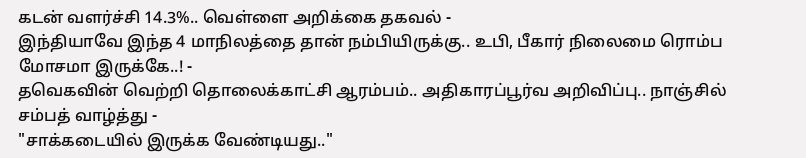கடன் வளர்ச்சி 14.3%.. வெள்ளை அறிக்கை தகவல் -
இந்தியாவே இந்த 4 மாநிலத்தை தான் நம்பியிருக்கு.. உபி, பீகார் நிலைமை ரொம்ப மோசமா இருக்கே..! -
தவெகவின் வெற்றி தொலைக்காட்சி ஆரம்பம்.. அதிகாரப்பூர்வ அறிவிப்பு.. நாஞ்சில் சம்பத் வாழ்த்து -
"சாக்கடையில் இருக்க வேண்டியது.."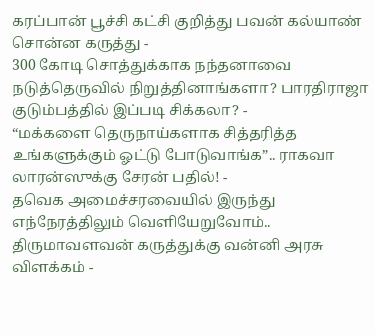கரப்பான் பூச்சி கட்சி குறித்து பவன் கல்யாண் சொன்ன கருத்து -
300 கோடி சொத்துக்காக நந்தனாவை நடுத்தெருவில் நிறுத்தினாங்களா? பாரதிராஜா குடும்பத்தில் இப்படி சிக்கலா? -
“மக்களை தெருநாய்களாக சித்தரித்த உங்களுக்கும் ஓட்டு போடுவாங்க”.. ராகவா லாரன்ஸுக்கு சேரன் பதில்! -
தவெக அமைச்சரவையில் இருந்து எந்நேரத்திலும் வெளியேறுவோம்.. திருமாவளவன் கருத்துக்கு வன்னி அரசு விளக்கம் -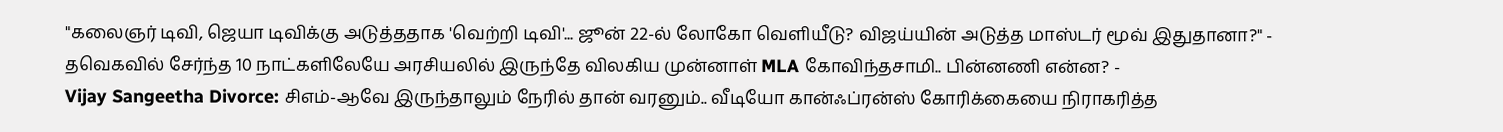"கலைஞர் டிவி, ஜெயா டிவிக்கு அடுத்ததாக 'வெற்றி டிவி'... ஜூன் 22-ல் லோகோ வெளியீடு? விஜய்யின் அடுத்த மாஸ்டர் மூவ் இதுதானா?" -
தவெகவில் சேர்ந்த 10 நாட்களிலேயே அரசியலில் இருந்தே விலகிய முன்னாள் MLA கோவிந்தசாமி.. பின்னணி என்ன? -
Vijay Sangeetha Divorce: சிஎம்-ஆவே இருந்தாலும் நேரில் தான் வரனும்.. வீடியோ கான்ஃப்ரன்ஸ் கோரிக்கையை நிராகரித்த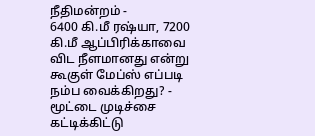நீதிமன்றம் -
6400 கி.மீ ரஷ்யா, 7200 கி.மீ ஆப்பிரிக்காவை விட நீளமானது என்று கூகுள் மேப்ஸ் எப்படி நம்ப வைக்கிறது? -
மூட்டை முடிச்சை கட்டிக்கிட்டு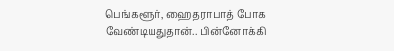பெங்களூர், ஹைதராபாத் போக வேண்டியதுதான்.. பின்னோக்கி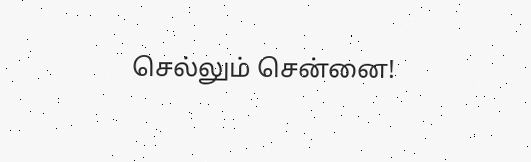செல்லும் சென்னை!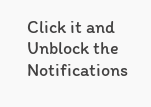Click it and Unblock the Notifications